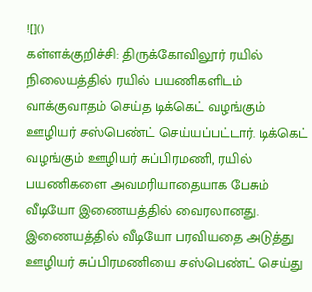![]()
கள்ளக்குறிச்சி: திருக்கோவிலூர் ரயில் நிலையத்தில் ரயில் பயணிகளிடம் வாக்குவாதம் செய்த டிக்கெட் வழங்கும் ஊழியர் சஸ்பெண்ட் செய்யப்பட்டார். டிக்கெட் வழங்கும் ஊழியர் சுப்பிரமணி, ரயில் பயணிகளை அவமரியாதையாக பேசும் வீடியோ இணையத்தில் வைரலானது. இணையத்தில் வீடியோ பரவியதை அடுத்து ஊழியர் சுப்பிரமணியை சஸ்பெண்ட் செய்து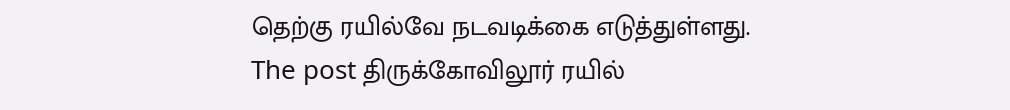தெற்கு ரயில்வே நடவடிக்கை எடுத்துள்ளது.
The post திருக்கோவிலூர் ரயில்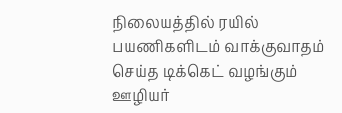நிலையத்தில் ரயில் பயணிகளிடம் வாக்குவாதம் செய்த டிக்கெட் வழங்கும் ஊழியர்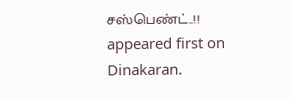சஸ்பெண்ட்..!! appeared first on Dinakaran.